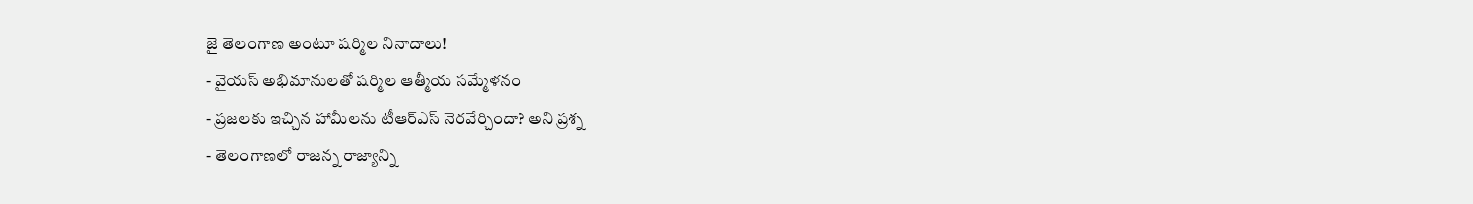జై తెలంగాణ అంటూ షర్మిల నినాదాలు!
- వైయస్ అభిమానులతో షర్మిల ఆత్మీయ సమ్మేళనం
- ప్రజలకు ఇచ్చిన హామీలను టీఆర్ఎస్ నెరవేర్చిందా? అని ప్రశ్న
- తెలంగాణలో రాజన్న రాజ్యాన్ని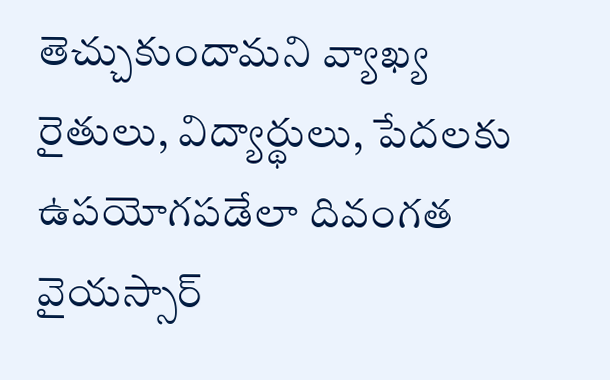తెచ్చుకుందామని వ్యాఖ్య
రైతులు, విద్యార్థులు, పేదలకు ఉపయోగపడేలా దివంగత వైయస్సార్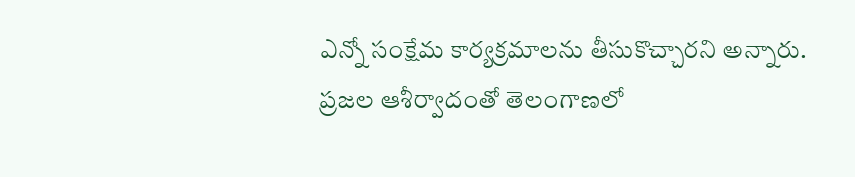ఎన్నో సంక్షేమ కార్యక్రమాలను తీసుకొచ్చారని అన్నారు. ప్రజల ఆశీర్వాదంతో తెలంగాణలో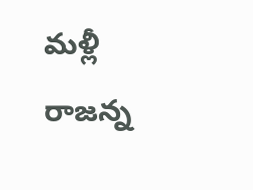మళ్లీ రాజన్న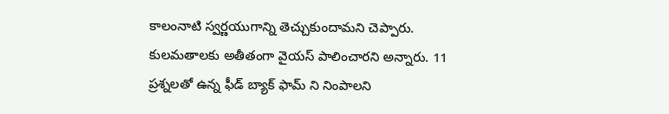కాలంనాటి స్వర్ణయుగాన్ని తెచ్చుకుందామని చెప్పారు. కులమతాలకు అతీతంగా వైయస్ పాలించారని అన్నారు. 11 ప్రశ్నలతో ఉన్న ఫీడ్ బ్యాక్ ఫామ్ ని నింపాలని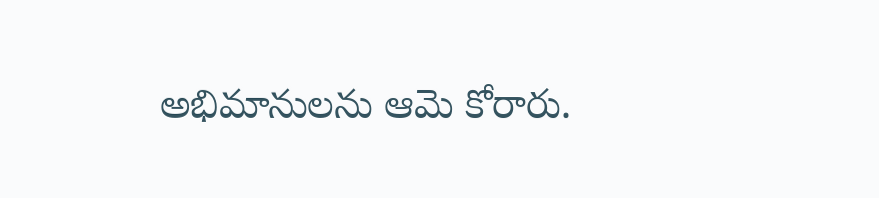అభిమానులను ఆమె కోరారు.